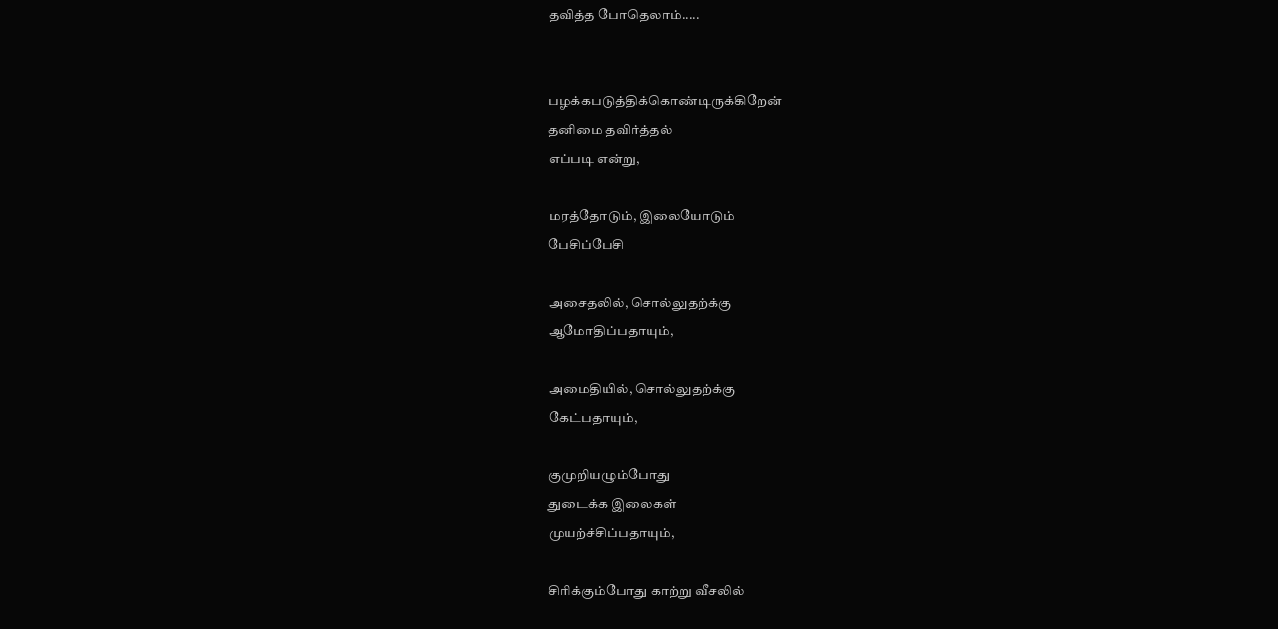தவித்த போதெலாம்.....


பழக்கபடுத்திக்கொண்டிருக்கிறேன்
தனிமை தவிர்த்தல்
எப்படி என்று,

மரத்தோடும், இலையோடும்
பேசிப்பேசி

அசைதலில், சொல்லுதற்க்கு
ஆமோதிப்பதாயும்,

அமைதியில், சொல்லுதற்க்கு
கேட்பதாயும்,

குமுறியழும்போது
துடைக்க இலைகள்
முயற்ச்சிப்பதாயும்,

சிரிக்கும்போது காற்று வீசலில்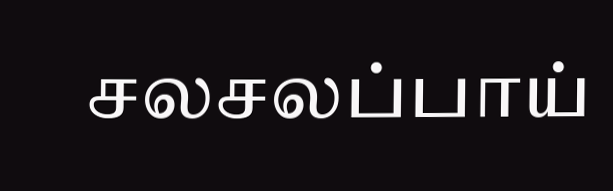சலசலப்பாய்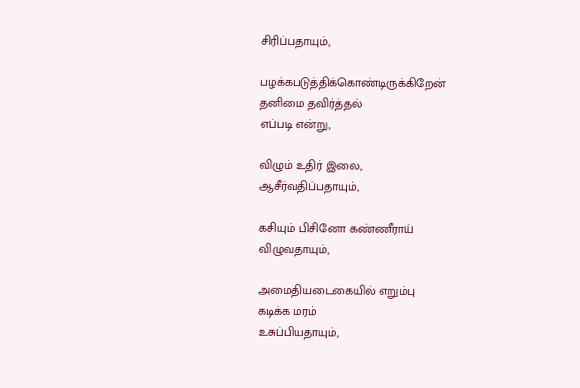சிரிப்பதாயும்,

பழக்கபடுத்திக்கொண்டிருக்கிறேன்
தனிமை தவிர்த்தல்
எப்படி என்று,

விழும் உதிர் இலை,
ஆசீர்வதிப்பதாயும்,

கசியும் பிசினோ கண்ணீராய்
விழுவதாயும்,

அமைதியடைகையில் எறும்பு
கடிக்க மரம்
உசுப்பியதாயும்,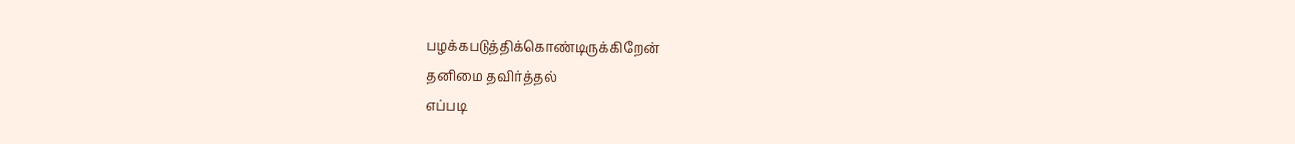பழக்கபடுத்திக்கொண்டிருக்கிறேன்
தனிமை தவிர்த்தல்
எப்படி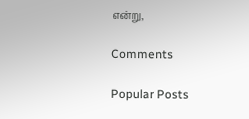என்று,

Comments

Popular Posts